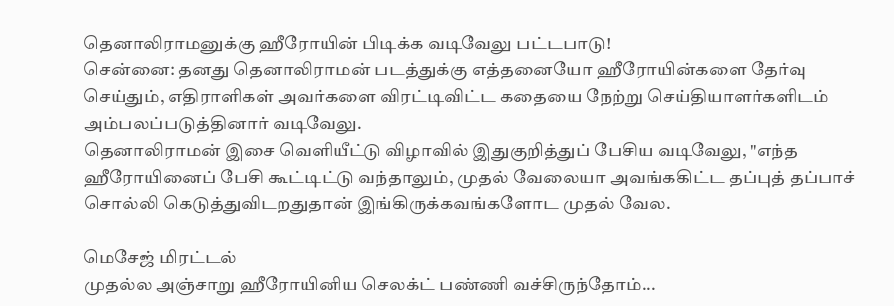தெனாலிராமனுக்கு ஹீரோயின் பிடிக்க வடிவேலு பட்டபாடு!
சென்னை: தனது தெனாலிராமன் படத்துக்கு எத்தனையோ ஹீரோயின்களை தேர்வு செய்தும், எதிராளிகள் அவர்களை விரட்டிவிட்ட கதையை நேற்று செய்தியாளர்களிடம் அம்பலப்படுத்தினார் வடிவேலு.
தெனாலிராமன் இசை வெளியீட்டு விழாவில் இதுகுறித்துப் பேசிய வடிவேலு, "எந்த ஹீரோயினைப் பேசி கூட்டிட்டு வந்தாலும், முதல் வேலையா அவங்ககிட்ட தப்புத் தப்பாச் சொல்லி கெடுத்துவிடறதுதான் இங்கிருக்கவங்களோட முதல் வேல.

மெசேஜ் மிரட்டல்
முதல்ல அஞ்சாறு ஹீரோயினிய செலக்ட் பண்ணி வச்சிருந்தோம்...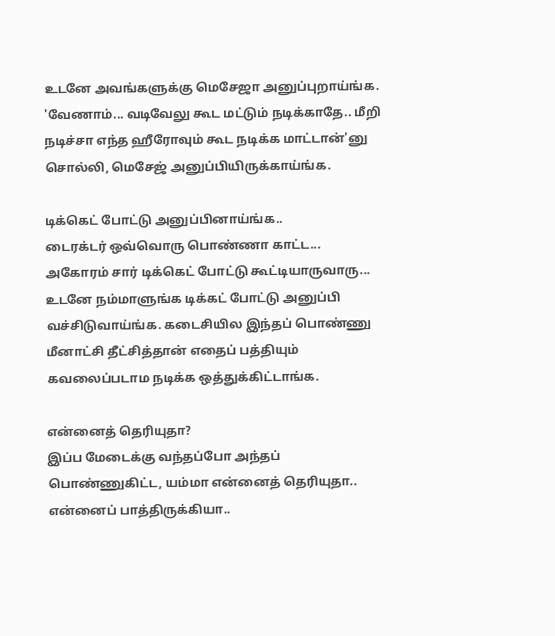உடனே அவங்களுக்கு மெசேஜா அனுப்புறாய்ங்க. 'வேணாம்... வடிவேலு கூட மட்டும் நடிக்காதே.. மீறி நடிச்சா எந்த ஹீரோவும் கூட நடிக்க மாட்டான்'னு சொல்லி, மெசேஜ் அனுப்பியிருக்காய்ங்க.

டிக்கெட் போட்டு அனுப்பினாய்ங்க..
டைரக்டர் ஒவ்வொரு பொண்ணா காட்ட... அகோரம் சார் டிக்கெட் போட்டு கூட்டியாருவாரு... உடனே நம்மாளுங்க டிக்கட் போட்டு அனுப்பி வச்சிடுவாய்ங்க. கடைசியில இந்தப் பொண்ணு மீனாட்சி தீட்சித்தான் எதைப் பத்தியும் கவலைப்படாம நடிக்க ஒத்துக்கிட்டாங்க.

என்னைத் தெரியுதா?
இப்ப மேடைக்கு வந்தப்போ அந்தப் பொண்ணுகிட்ட, யம்மா என்னைத் தெரியுதா.. என்னைப் பாத்திருக்கியா..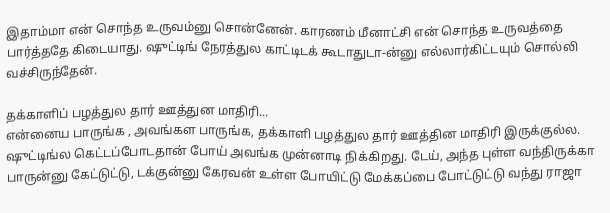இதாம்மா என் சொந்த உருவம்னு சொன்னேன். காரணம் மீனாட்சி என் சொந்த உருவத்தை பார்த்ததே கிடையாது. ஷுட்டிங் நேரத்துல காட்டிடக் கூடாதுடா-ன்னு எல்லார்கிட்டயும் சொல்லி வச்சிருந்தேன்.

தக்காளிப் பழத்துல தார் ஊத்துன மாதிரி...
என்னைய பாருங்க , அவங்கள பாருங்க, தக்காளி பழத்துல தார் ஊத்தின மாதிரி இருக்குல்ல. ஷுட்டிங்ல கெட்டப்போடதான் போய் அவங்க முன்னாடி நிக்கிறது. டேய், அந்த புள்ள வந்திருக்கா பாருன்னு கேட்டுட்டு, டக்குன்னு கேரவன் உள்ள போயிட்டு மேக்கப்பை போட்டுட்டு வந்து ராஜா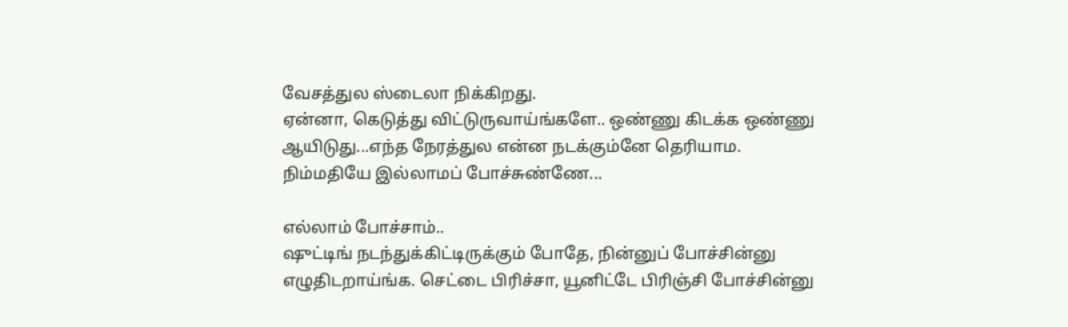வேசத்துல ஸ்டைலா நிக்கிறது.
ஏன்னா, கெடுத்து விட்டுருவாய்ங்களே.. ஒண்ணு கிடக்க ஒண்ணு ஆயிடுது...எந்த நேரத்துல என்ன நடக்கும்னே தெரியாம. நிம்மதியே இல்லாமப் போச்சுண்ணே...

எல்லாம் போச்சாம்..
ஷுட்டிங் நடந்துக்கிட்டிருக்கும் போதே, நின்னுப் போச்சின்னு எழுதிடறாய்ங்க. செட்டை பிரிச்சா, யூனிட்டே பிரிஞ்சி போச்சின்னு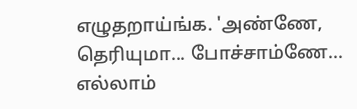எழுதறாய்ங்க. 'அண்ணே, தெரியுமா... போச்சாம்ணே... எல்லாம்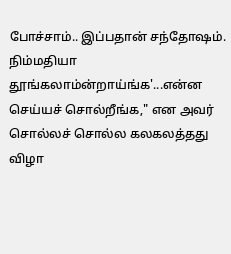போச்சாம்.. இப்பதான் சந்தோஷம். நிம்மதியா தூங்கலாம்ன்றாய்ங்க'...என்ன செய்யச் சொல்றீங்க," என அவர் சொல்லச் சொல்ல கலகலத்தது விழா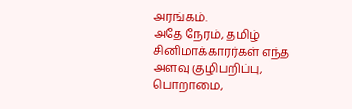அரங்கம்.
அதே நேரம், தமிழ் சினிமாக்காரர்கள் எந்த அளவு குழிபறிப்பு, பொறாமை,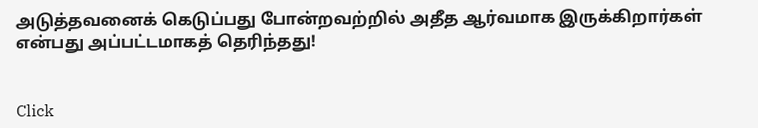அடுத்தவனைக் கெடுப்பது போன்றவற்றில் அதீத ஆர்வமாக இருக்கிறார்கள் என்பது அப்பட்டமாகத் தெரிந்தது!


Click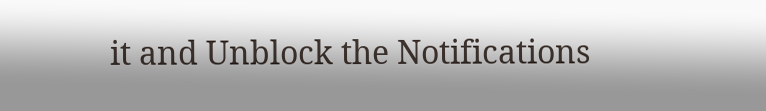it and Unblock the Notifications